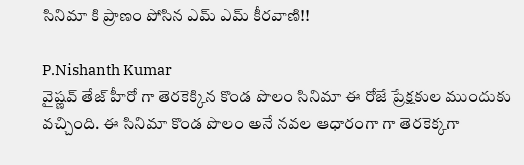సినిమా కి ప్రాణం పోసిన ఎమ్ ఎమ్ కీరవాణి!!

P.Nishanth Kumar
వైష్ణవ్ తేజ్ హీరో గా తెరకెక్కిన కొండ పొలం సినిమా ఈ రోజే ప్రేక్షకుల ముందుకు వచ్చింది. ఈ సినిమా కొండ పొలం అనే నవల ఆధారంగా గా తెరకెక్కగా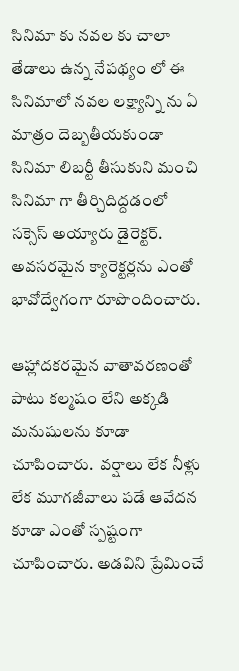సినిమా కు నవల కు చాలా తేడాలు ఉన్న నేపథ్యం లో ఈ సినిమాలో నవల లక్ష్యాన్ని ను ఏ మాత్రం దెబ్బతీయకుండా సినిమా లిబర్టీ తీసుకుని మంచి సినిమా గా తీర్చిదిద్దడంలో సక్సెస్ అయ్యారు డైరెక్టర్.  అవసరమైన క్యారెక్టర్లను ఎంతో భావోద్వేగంగా రూపొందించారు.

ఆహ్లాదకరమైన వాతావరణంతో పాటు కల్మషం లేని అక్కడి మనుషులను కూడా చూపించారు.  వర్షాలు లేక నీళ్లు లేక మూగజీవాలు పడే ఆవేదన కూడా ఎంతో స్పష్టంగా చూపించారు. అడవిని ప్రేమించే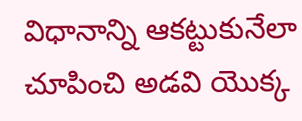విధానాన్ని ఆకట్టుకునేలా చూపించి అడవి యొక్క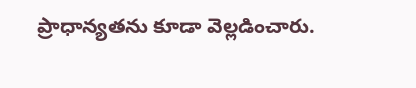ప్రాధాన్యతను కూడా వెల్లడించారు.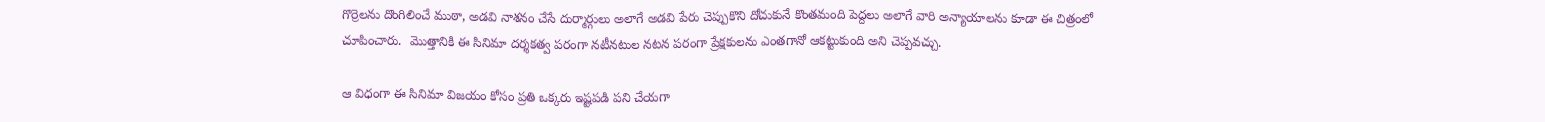గొర్రెలను దొంగిలించే ముఠా, అడవి నాశనం చేసే దుర్మార్గులు అలాగే అడవి పేరు చెప్పుకొని దోచుకునే కొంతమంది పెద్దలు అలాగే వారి అన్యాయాలను కూడా ఈ చిత్రంలో చూపించారు.  మొత్తానికి ఈ సినిమా దర్శకత్వ పరంగా నటీనటుల నటన పరంగా ప్రేక్షకులను ఎంతగానో ఆకట్టుకుంది అని చెప్పవచ్చు.

ఆ విధంగా ఈ సినిమా విజయం కోసం ప్రతి ఒక్కరు ఇష్టపడి పని చేయగా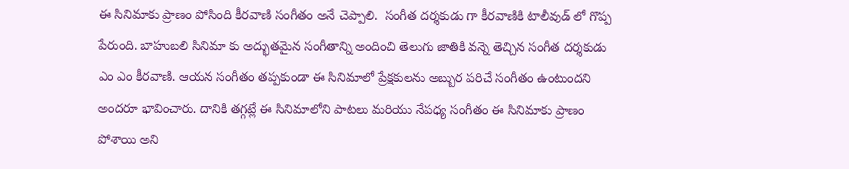ఈ సినిమాకు ప్రాణం పోసింది కీరవాణి సంగీతం అనే చెప్పాలి.  సంగీత దర్శకుడు గా కీరవాణికి టాలీవుడ్ లో గొప్ప పేరుంది. బాహుబలి సినిమా కు అద్భుతమైన సంగీతాన్ని అందించి తెలుగు జాతికి వన్నె తెచ్చిన సంగీత దర్శకుడు ఎం ఎం కీరవాణి. ఆయన సంగీతం తప్పకుండా ఈ సినిమాలో ప్రేక్షకులను అబ్బుర పరిచే సంగీతం ఉంటుందని అందరూ భావించారు. దానికి తగ్గట్లే ఈ సినిమాలోని పాటలు మరియు నేపధ్య సంగీతం ఈ సినిమాకు ప్రాణం పోశాయి అని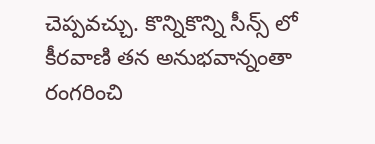చెప్పవచ్చు. కొన్నికొన్ని సీన్స్ లో కీరవాణి తన అనుభవాన్నంతా రంగరించి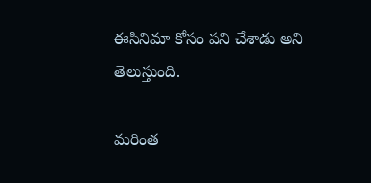ఈసినిమా కోసం పని చేశాడు అని తెలుస్తుంది.

మరింత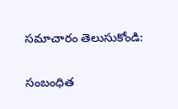సమాచారం తెలుసుకోండి:

సంబంధిత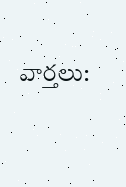వార్తలు: